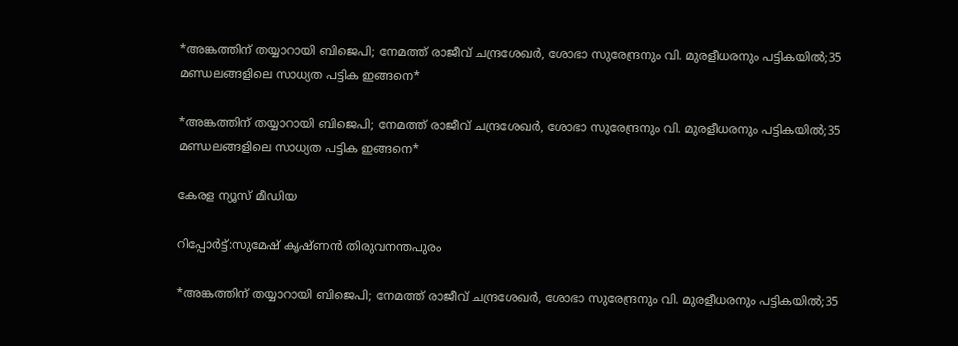*അങ്കത്തിന് തയ്യാറായി ബിജെപി; നേമത്ത് രാജീവ് ചന്ദ്രശേഖർ, ശോഭാ സുരേന്ദ്രനും വി. മുരളീധരനും പട്ടികയിൽ;35 മണ്ഡലങ്ങളിലെ സാധ്യത പട്ടിക ഇങ്ങനെ*

*അങ്കത്തിന് തയ്യാറായി ബിജെപി; നേമത്ത് രാജീവ് ചന്ദ്രശേഖർ, ശോഭാ സുരേന്ദ്രനും വി. മുരളീധരനും പട്ടികയിൽ;35 മണ്ഡലങ്ങളിലെ സാധ്യത പട്ടിക ഇങ്ങനെ*

കേരള ന്യൂസ് മീഡിയ

റിപ്പോർട്ട്:സുമേഷ്‌ കൃഷ്ണൻ തിരുവനന്തപുരം

*അങ്കത്തിന് തയ്യാറായി ബിജെപി; നേമത്ത് രാജീവ് ചന്ദ്രശേഖർ, ശോഭാ സുരേന്ദ്രനും വി. മുരളീധരനും പട്ടികയിൽ;35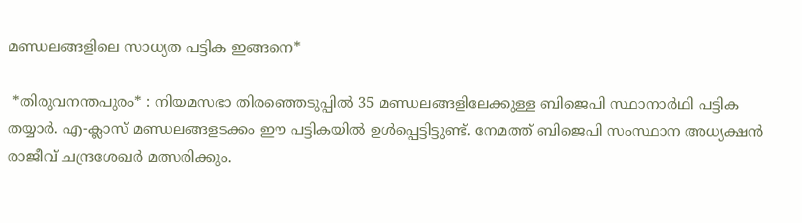മണ്ഡലങ്ങളിലെ സാധ്യത പട്ടിക ഇങ്ങനെ*

 *തിരുവനന്തപുരം* : നിയമസഭാ തിരഞ്ഞെടുപ്പിൽ 35 മണ്ഡലങ്ങളിലേക്കുള്ള ബിജെപി സ്ഥാനാർഥി പട്ടിക തയ്യാർ. എ-ക്ലാസ് മണ്ഡലങ്ങളടക്കം ഈ പട്ടികയിൽ ഉൾപ്പെട്ടിട്ടുണ്ട്. നേമത്ത് ബിജെപി സംസ്ഥാന അധ്യക്ഷൻ രാജീവ് ചന്ദ്രശേഖർ മത്സരിക്കും.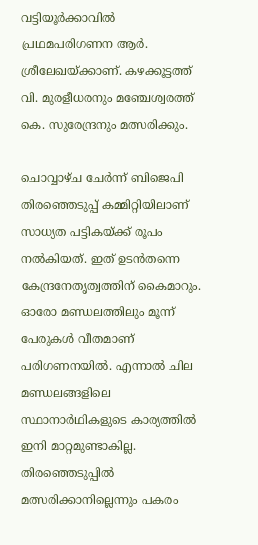വട്ടിയൂർക്കാവിൽ പ്രഥമപരിഗണന ആർ. ശ്രീലേഖയ്ക്കാണ്. കഴക്കൂട്ടത്ത് വി. മുരളീധരനും മഞ്ചേശ്വരത്ത് കെ. സുരേന്ദ്രനും മത്സരിക്കും.

ചൊവ്വാഴ്ച ചേർന്ന് ബിജെപി തിരഞ്ഞെടുപ്പ് കമ്മിറ്റിയിലാണ് സാധ്യത പട്ടികയ്ക്ക് രൂപം നൽകിയത്. ഇത് ഉടൻതന്നെ കേന്ദ്രനേതൃത്വത്തിന് കൈമാറും. ഓരോ മണ്ഡലത്തിലും മൂന്ന് പേരുകൾ വീതമാണ് പരിഗണനയിൽ. എന്നാൽ ചില മണ്ഡലങ്ങളിലെ സ്ഥാനാർഥികളുടെ കാര്യത്തിൽ ഇനി മാറ്റമുണ്ടാകില്ല. തിരഞ്ഞെടുപ്പിൽ മത്സരിക്കാനില്ലെന്നും പകരം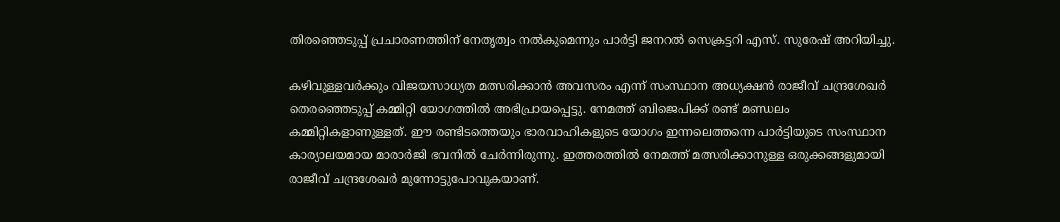തിരഞ്ഞെടുപ്പ് പ്രചാരണത്തിന് നേതൃത്വം നൽകുമെന്നും പാർട്ടി ജനറൽ സെക്രട്ടറി എസ്. സുരേഷ് അറിയിച്ചു.

കഴിവുള്ളവർക്കും വിജയസാധ്യത മത്സരിക്കാൻ അവസരം എന്ന് സംസ്ഥാന അധ്യക്ഷൻ രാജീവ് ചന്ദ്രശേഖർ തെരഞ്ഞെടുപ്പ് കമ്മിറ്റി യോഗത്തിൽ അഭിപ്രായപ്പെട്ടു. നേമത്ത് ബിജെപിക്ക് രണ്ട് മണ്ഡലം കമ്മിറ്റികളാണുള്ളത്. ഈ രണ്ടിടത്തെയും ഭാരവാഹികളുടെ യോഗം ഇന്നലെത്തന്നെ പാർട്ടിയുടെ സംസ്ഥാന കാര്യാലയമായ മാരാർജി ഭവനിൽ ചേർന്നിരുന്നു. ഇത്തരത്തിൽ നേമത്ത് മത്സരിക്കാനുള്ള ഒരുക്കങ്ങളുമായി രാജീവ് ചന്ദ്രശേഖർ മുന്നോട്ടുപോവുകയാണ്.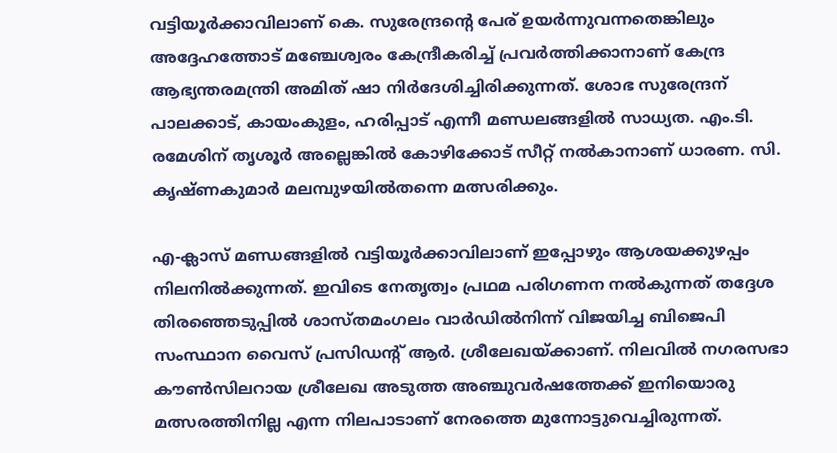വട്ടിയൂർക്കാവിലാണ് കെ. സുരേന്ദ്രന്റെ പേര് ഉയർന്നുവന്നതെങ്കിലും അദ്ദേഹത്തോട് മഞ്ചേശ്വരം കേന്ദ്രീകരിച്ച് പ്രവർത്തിക്കാനാണ് കേന്ദ്ര ആഭ്യന്തരമന്ത്രി അമിത് ഷാ നിർദേശിച്ചിരിക്കുന്നത്. ശോഭ സുരേന്ദ്രന് പാലക്കാട്, കായംകുളം, ഹരിപ്പാട് എന്നീ മണ്ഡലങ്ങളിൽ സാധ്യത. എം.ടി. രമേശിന് തൃശൂർ അല്ലെങ്കിൽ കോഴിക്കോട് സീറ്റ് നൽകാനാണ് ധാരണ. സി. കൃഷ്ണകുമാർ മലമ്പുഴയിൽതന്നെ മത്സരിക്കും.

എ-ക്ലാസ് മണ്ഡങ്ങളിൽ വട്ടിയൂർക്കാവിലാണ് ഇപ്പോഴും ആശയക്കുഴപ്പം നിലനിൽക്കുന്നത്. ഇവിടെ നേതൃത്വം പ്രഥമ പരിഗണന നൽകുന്നത് തദ്ദേശ തിരഞ്ഞെടുപ്പിൽ ശാസ്തമംഗലം വാർഡിൽനിന്ന് വിജയിച്ച ബിജെപി സംസ്ഥാന വൈസ് പ്രസിഡന്റ് ആർ. ശ്രീലേഖയ്ക്കാണ്. നിലവിൽ നഗരസഭാ കൗൺസിലറായ ശ്രീലേഖ അടുത്ത അഞ്ചുവർഷത്തേക്ക് ഇനിയൊരു മത്സരത്തിനില്ല എന്ന നിലപാടാണ് നേരത്തെ മുന്നോട്ടുവെച്ചിരുന്നത്.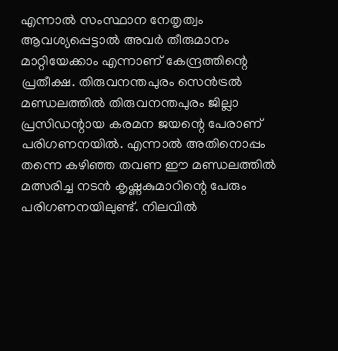എന്നാൽ സംസ്ഥാന നേതൃത്വം ആവശ്യപ്പെട്ടാൽ അവർ തീരുമാനം മാറ്റിയേക്കാം എന്നാണ് കേന്ദ്രത്തിന്റെ പ്രതീക്ഷ. തിരുവനന്തപുരം സെൻട്രൽ മണ്ഡലത്തിൽ തിരുവനന്തപുരം ജില്ലാ പ്രസിഡന്റായ കരമന ജയന്റെ പേരാണ് പരിഗണനയിൽ. എന്നാൽ അതിനൊപ്പം തന്നെ കഴിഞ്ഞ തവണ ഈ മണ്ഡലത്തിൽ മത്സരിച്ച നടൻ കൃഷ്ണകുമാറിന്റെ പേരും പരിഗണനയിലുണ്ട്. നിലവിൽ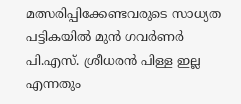മത്സരിപ്പിക്കേണ്ടവരുടെ സാധ്യത പട്ടികയിൽ മുൻ ഗവർണർ പി.എസ്. ശ്രീധരൻ പിള്ള ഇല്ല എന്നതും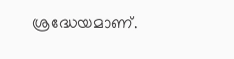ശ്രദ്ധേയമാണ്.